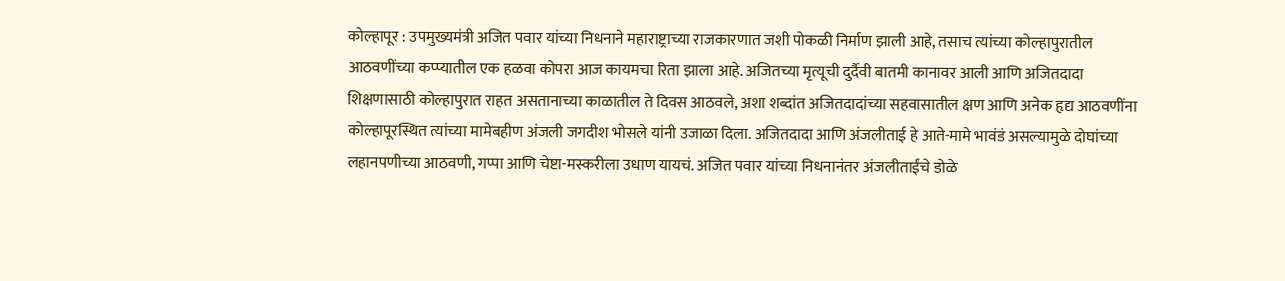कोल्हापूर : उपमुख्यमंत्री अजित पवार यांच्या निधनाने महाराष्ट्राच्या राजकारणात जशी पोकळी निर्माण झाली आहे, तसाच त्यांच्या कोल्हापुरातील आठवणींच्या कप्प्यातील एक हळवा कोपरा आज कायमचा रिता झाला आहे. अजितच्या मृत्यूची दुर्दैवी बातमी कानावर आली आणि अजितदादा शिक्षणासाठी कोल्हापुरात राहत असतानाच्या काळातील ते दिवस आठवले, अशा शब्दांत अजितदादांच्या सहवासातील क्षण आणि अनेक हृद्य आठवणींना कोल्हापूरस्थित त्यांच्या मामेबहीण अंजली जगदीश भोसले यांनी उजाळा दिला. अजितदादा आणि अंजलीताई हे आते-मामे भावंडं असल्यामुळे दोघांच्या लहानपणीच्या आठवणी, गप्पा आणि चेष्टा-मस्करीला उधाण यायचं. अजित पवार यांच्या निधनानंतर अंजलीताईंचे डोळे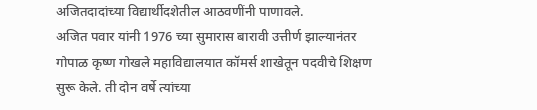अजितदादांच्या विद्यार्थीदशेतील आठवणींनी पाणावले.
अजित पवार यांनी 1976 च्या सुमारास बारावी उत्तीर्ण झाल्यानंतर गोपाळ कृष्ण गोखले महाविद्यालयात कॉमर्स शाखेतून पदवीचे शिक्षण सुरू केले. ती दोन वर्षे त्यांच्या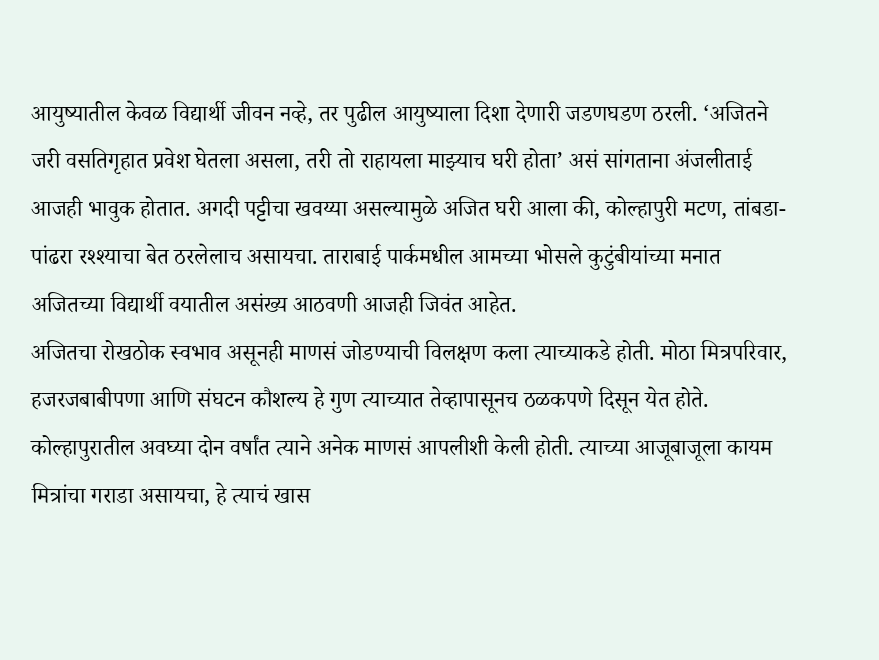आयुष्यातील केवळ विद्यार्थी जीवन नव्हे, तर पुढील आयुष्याला दिशा देणारी जडणघडण ठरली. ‘अजितने जरी वसतिगृहात प्रवेश घेतला असला, तरी तो राहायला माझ्याच घरी होता’ असं सांगताना अंजलीताई आजही भावुक होतात. अगदी पट्टीचा खवय्या असल्यामुळे अजित घरी आला की, कोल्हापुरी मटण, तांबडा-पांढरा रश्श्याचा बेत ठरलेलाच असायचा. ताराबाई पार्कमधील आमच्या भोसले कुटुंबीयांच्या मनात अजितच्या विद्यार्थी वयातील असंख्य आठवणी आजही जिवंत आहेत.
अजितचा रोखठोक स्वभाव असूनही माणसं जोडण्याची विलक्षण कला त्याच्याकडे होती. मोठा मित्रपरिवार, हजरजबाबीपणा आणि संघटन कौशल्य हे गुण त्याच्यात तेव्हापासूनच ठळकपणे दिसून येत होते. कोल्हापुरातील अवघ्या दोन वर्षांत त्याने अनेक माणसं आपलीशी केली होती. त्याच्या आजूबाजूला कायम मित्रांचा गराडा असायचा, हे त्याचं खास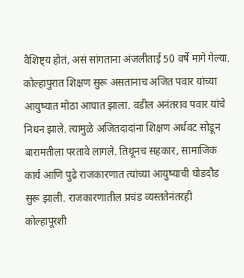वैशिष्ट्य होतं, असं सांगताना अंजलीताई 50 वर्षे मागे गेल्या.
कोल्हापुरात शिक्षण सुरू असतानाच अजित पवार यांच्या आयुष्यात मोठा आघात झाला. वडील अनंतराव पवार यांचे निधन झाले. त्यामुळे अजितदादांना शिक्षण अर्धवट सोडून बारामतीला परतावे लागले. तिथूनच सहकार, सामाजिक कार्य आणि पुढे राजकारणात त्यांच्या आयुष्याची घोडदौड सुरू झाली. राजकारणातील प्रचंड व्यस्ततेनंतरही कोल्हापूरशी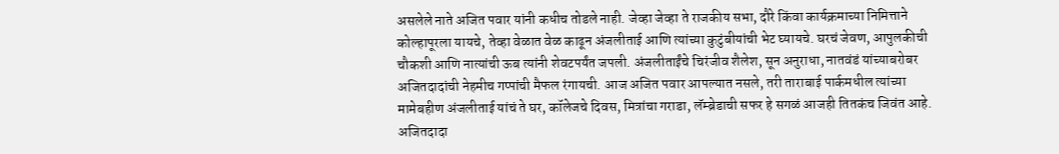असलेले नाते अजित पवार यांनी कधीच तोडले नाही. जेव्हा जेव्हा ते राजकीय सभा, दौरे किंवा कार्यक्रमाच्या निमित्ताने कोल्हापूरला यायचे, तेव्हा वेळात वेळ काढून अंजलीताई आणि त्यांच्या कुटुंबीयांची भेट घ्यायचे. घरचं जेवण, आपुलकीची चौकशी आणि नात्यांची ऊब त्यांनी शेवटपर्यंत जपली. अंजलीताईंचे चिरंजीव शैलेश, सून अनुराधा, नातवंडं यांच्याबरोबर अजितदादांची नेहमीच गप्पांची मैफल रंगायची. आज अजित पवार आपल्यात नसले, तरी ताराबाई पार्कमधील त्यांच्या मामेबहीण अंजलीताई यांचं ते घर, कॉलेजचे दिवस, मित्रांचा गराडा, लॅम्ब्रेडाची सफर हे सगळं आजही तितकंच जिवंत आहे.
अजितदादा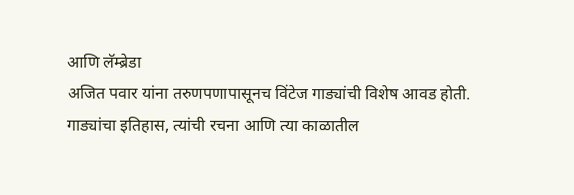आणि लॅम्ब्रेडा
अजित पवार यांना तरुणपणापासूनच विंटेज गाड्यांची विशेष आवड होती. गाड्यांचा इतिहास, त्यांची रचना आणि त्या काळातील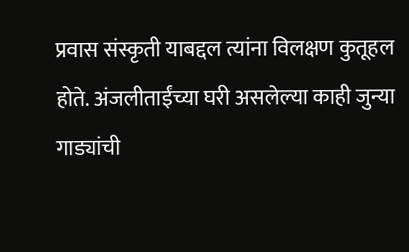प्रवास संस्कृती याबद्दल त्यांना विलक्षण कुतूहल होते. अंजलीताईंच्या घरी असलेल्या काही जुन्या गाड्यांची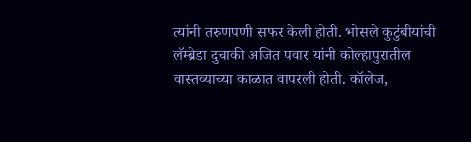त्यांनी तरुणपणी सफर केली होती. भोसले कुटुंबीयांची लॅम्ब्रेडा दुचाकी अजित पवार यांनी कोल्हापुरातील वास्तव्याच्या काळात वापरली होती. कॉलेज,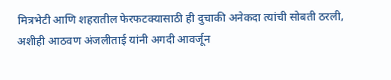मित्रभेटी आणि शहरातील फेरफटक्यासाठी ही दुचाकी अनेकदा त्यांची सोबती ठरली, अशीही आठवण अंजलीताई यांनी अगदी आवर्जून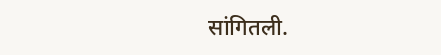सांगितली.